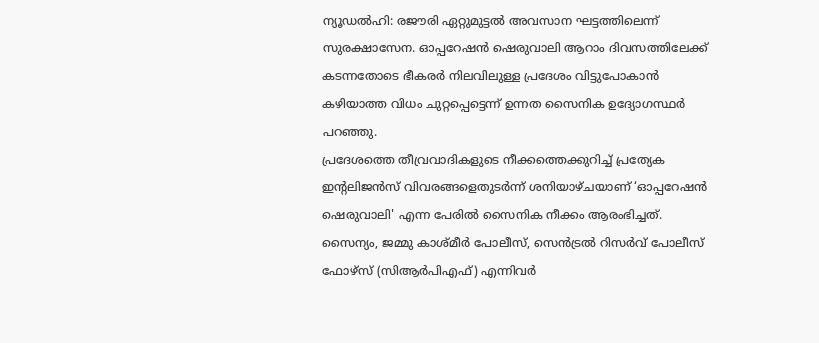ന്യൂഡൽഹി: രജൗരി ഏറ്റുമുട്ടൽ അവസാന ഘട്ടത്തിലെന്ന് സുരക്ഷാസേന. ഓപ്പറേഷൻ ഷെരുവാലി ആറാം ദിവസത്തിലേക്ക് കടന്നതോടെ ഭീകരർ നിലവിലുള്ള പ്രദേശം വിട്ടുപോകാൻ കഴിയാത്ത വിധം ചുറ്റപ്പെട്ടെന്ന് ഉന്നത സൈനിക ഉദ്യോഗസ്ഥർ പറഞ്ഞു.
പ്രദേശത്തെ തീവ്രവാദികളുടെ നീക്കത്തെക്കുറിച്ച് പ്രത്യേക ഇന്റലിജൻസ് വിവരങ്ങളെതുടർന്ന് ശനിയാഴ്ചയാണ് ‘ഓപ്പറേഷൻ ഷെരുവാലി' എന്ന പേരിൽ സൈനിക നീക്കം ആരംഭിച്ചത്. സൈന്യം, ജമ്മു കാശ്മീർ പോലീസ്, സെൻട്രൽ റിസർവ് പോലീസ് ഫോഴ്സ് (സിആർപിഎഫ്) എന്നിവർ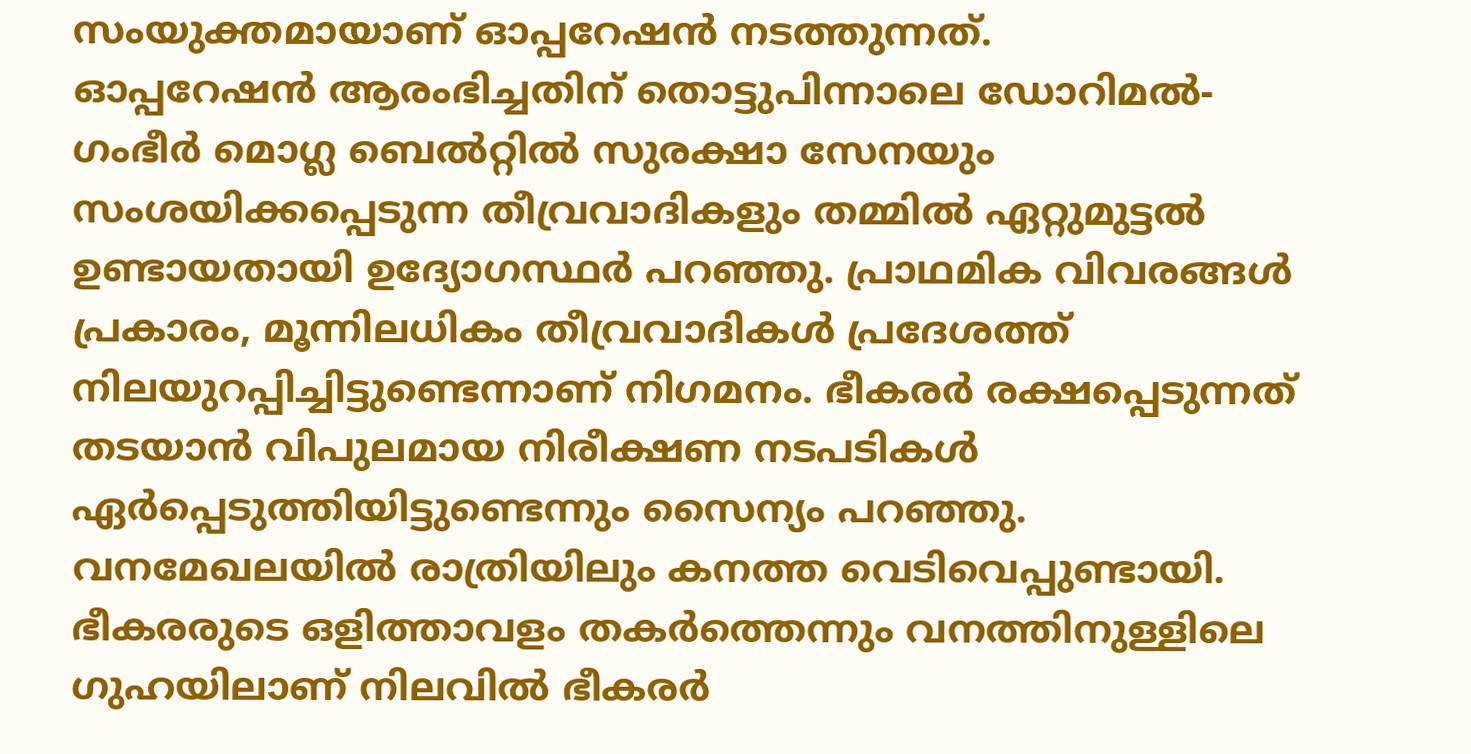സംയുക്തമായാണ് ഓപ്പറേഷൻ നടത്തുന്നത്.
ഓപ്പറേഷൻ ആരംഭിച്ചതിന് തൊട്ടുപിന്നാലെ ഡോറിമൽ-ഗംഭീർ മൊഗ്ല ബെൽറ്റിൽ സുരക്ഷാ സേനയും സംശയിക്കപ്പെടുന്ന തീവ്രവാദികളും തമ്മിൽ ഏറ്റുമുട്ടൽ ഉണ്ടായതായി ഉദ്യോഗസ്ഥർ പറഞ്ഞു. പ്രാഥമിക വിവരങ്ങൾ പ്രകാരം, മൂന്നിലധികം തീവ്രവാദികൾ പ്രദേശത്ത് നിലയുറപ്പിച്ചിട്ടുണ്ടെന്നാണ് നിഗമനം. ഭീകരർ രക്ഷപ്പെടുന്നത് തടയാൻ വിപുലമായ നിരീക്ഷണ നടപടികൾ ഏർപ്പെടുത്തിയിട്ടുണ്ടെന്നും സൈന്യം പറഞ്ഞു.
വനമേഖലയിൽ രാത്രിയിലും കനത്ത വെടിവെപ്പുണ്ടായി. ഭീകരരുടെ ഒളിത്താവളം തകർത്തെന്നും വനത്തിനുള്ളിലെ ഗുഹയിലാണ് നിലവിൽ ഭീകരർ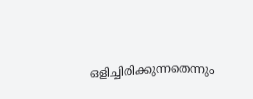ഒളിച്ചിരിക്കുന്നതെന്നും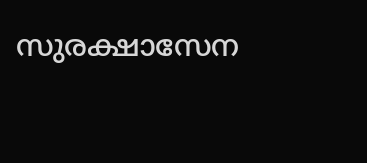സുരക്ഷാസേന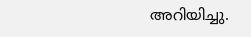അറിയിച്ചു.